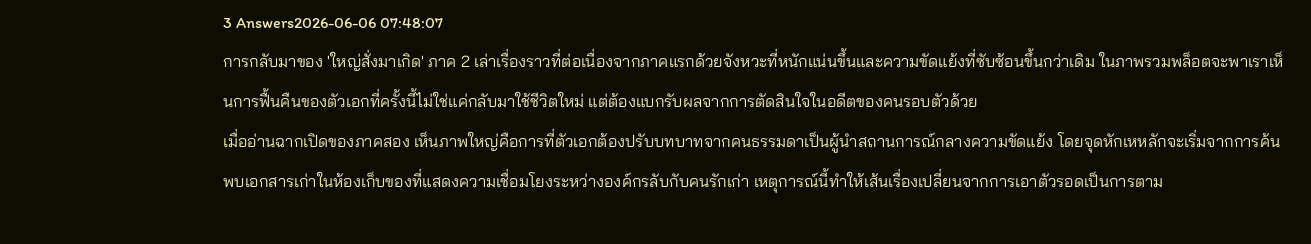3 Answers2026-06-06 07:48:07
การกลับมาของ 'ใหญ่สั่งมาเกิด' ภาค 2 เล่าเรื่องราวที่ต่อเนื่องจากภาคแรกด้วยจังหวะที่หนักแน่นขึ้นและความขัดแย้งที่ซับซ้อนขึ้นกว่าเดิม ในภาพรวมพล็อตจะพาเราเห็นการฟื้นคืนของตัวเอกที่ครั้งนี้ไม่ใช่แค่กลับมาใช้ชีวิตใหม่ แต่ต้องแบกรับผลจากการตัดสินใจในอดีตของคนรอบตัวด้วย
เมื่ออ่านฉากเปิดของภาคสอง เห็นภาพใหญ่คือการที่ตัวเอกต้องปรับบทบาทจากคนธรรมดาเป็นผู้นำสถานการณ์กลางความขัดแย้ง โดยจุดหักเหหลักจะเริ่มจากการค้นพบเอกสารเก่าในห้องเก็บของที่แสดงความเชื่อมโยงระหว่างองค์กรลับกับคนรักเก่า เหตุการณ์นี้ทำให้เส้นเรื่องเปลี่ยนจากการเอาตัวรอดเป็นการตาม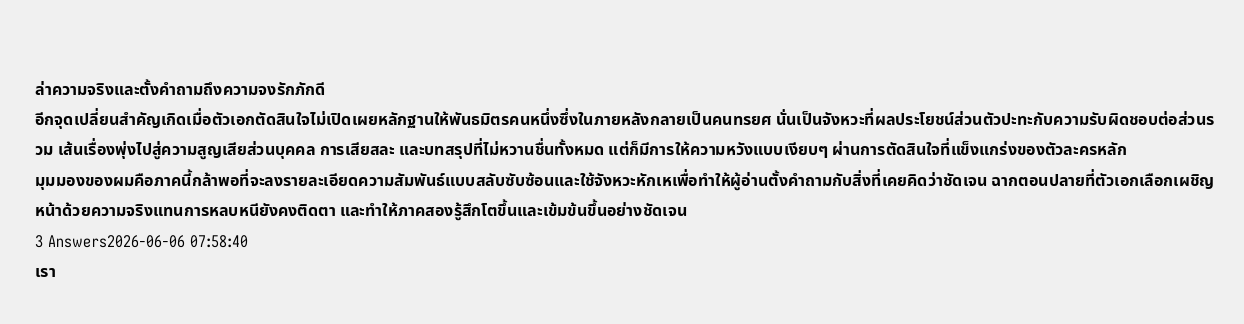ล่าความจริงและตั้งคำถามถึงความจงรักภักดี
อีกจุดเปลี่ยนสำคัญเกิดเมื่อตัวเอกตัดสินใจไม่เปิดเผยหลักฐานให้พันธมิตรคนหนึ่งซึ่งในภายหลังกลายเป็นคนทรยศ นั่นเป็นจังหวะที่ผลประโยชน์ส่วนตัวปะทะกับความรับผิดชอบต่อส่วนรวม เส้นเรื่องพุ่งไปสู่ความสูญเสียส่วนบุคคล การเสียสละ และบทสรุปที่ไม่หวานชื่นทั้งหมด แต่ก็มีการให้ความหวังแบบเงียบๆ ผ่านการตัดสินใจที่แข็งแกร่งของตัวละครหลัก
มุมมองของผมคือภาคนี้กล้าพอที่จะลงรายละเอียดความสัมพันธ์แบบสลับซับซ้อนและใช้จังหวะหักเหเพื่อทำให้ผู้อ่านตั้งคำถามกับสิ่งที่เคยคิดว่าชัดเจน ฉากตอนปลายที่ตัวเอกเลือกเผชิญหน้าด้วยความจริงแทนการหลบหนียังคงติดตา และทำให้ภาคสองรู้สึกโตขึ้นและเข้มข้นขึ้นอย่างชัดเจน
3 Answers2026-06-06 07:58:40
เรา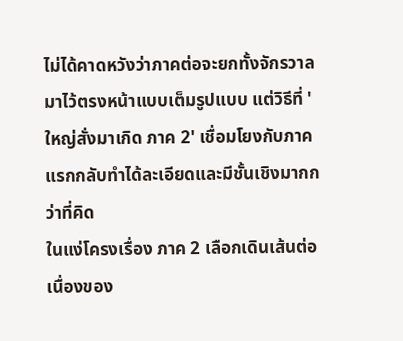ไม่ได้คาดหวังว่าภาคต่อจะยกทั้งจักรวาลมาไว้ตรงหน้าแบบเต็มรูปแบบ แต่วิธีที่ 'ใหญ่สั่งมาเกิด ภาค 2' เชื่อมโยงกับภาคแรกกลับทำได้ละเอียดและมีชั้นเชิงมากกว่าที่คิด
ในแง่โครงเรื่อง ภาค 2 เลือกเดินเส้นต่อเนื่องของ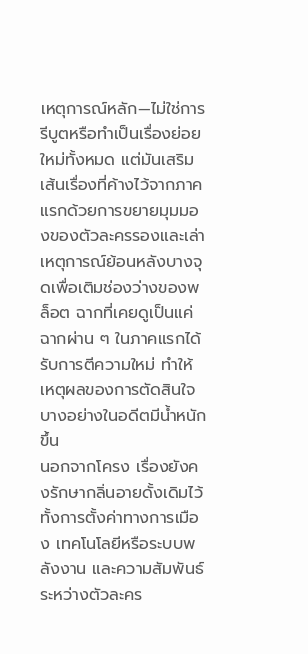เหตุการณ์หลัก—ไม่ใช่การรีบูตหรือทำเป็นเรื่องย่อยใหม่ทั้งหมด แต่มันเสริมเส้นเรื่องที่ค้างไว้จากภาคแรกด้วยการขยายมุมมองของตัวละครรองและเล่าเหตุการณ์ย้อนหลังบางจุดเพื่อเติมช่องว่างของพล็อต ฉากที่เคยดูเป็นแค่ฉากผ่าน ๆ ในภาคแรกได้รับการตีความใหม่ ทำให้เหตุผลของการตัดสินใจบางอย่างในอดีตมีน้ำหนักขึ้น
นอกจากโครง เรื่องยังคงรักษากลิ่นอายดั้งเดิมไว้ ทั้งการตั้งค่าทางการเมือง เทคโนโลยีหรือระบบพลังงาน และความสัมพันธ์ระหว่างตัวละคร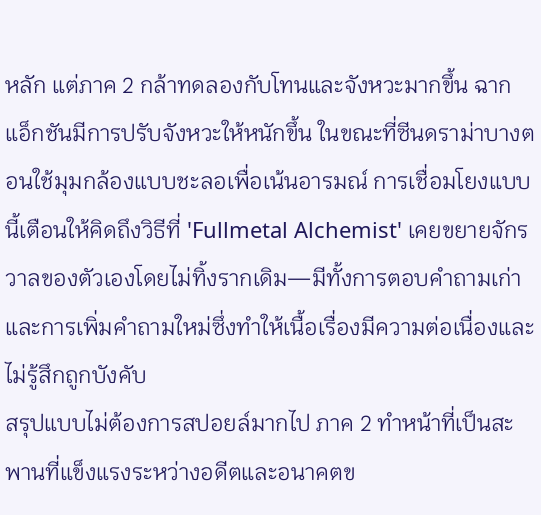หลัก แต่ภาค 2 กล้าทดลองกับโทนและจังหวะมากขึ้น ฉากแอ็กชันมีการปรับจังหวะให้หนักขึ้น ในขณะที่ซีนดราม่าบางตอนใช้มุมกล้องแบบชะลอเพื่อเน้นอารมณ์ การเชื่อมโยงแบบนี้เตือนให้คิดถึงวิธีที่ 'Fullmetal Alchemist' เคยขยายจักรวาลของตัวเองโดยไม่ทิ้งรากเดิม—มีทั้งการตอบคำถามเก่าและการเพิ่มคำถามใหม่ซึ่งทำให้เนื้อเรื่องมีความต่อเนื่องและไม่รู้สึกถูกบังคับ
สรุปแบบไม่ต้องการสปอยล์มากไป ภาค 2 ทำหน้าที่เป็นสะพานที่แข็งแรงระหว่างอดีตและอนาคตข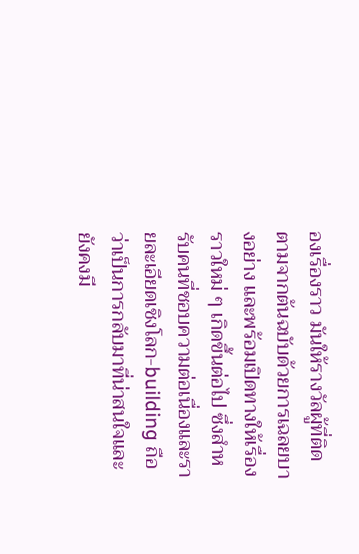องเรื่องราว มันให้รางวัลผู้ที่ติดตามจากต้นฉบับด้วยการเฉลยบางอย่าง และพร้อมเปิดทางให้เรื่องราวใหม่ ๆ เกิดขึ้นต่อไป ซึ่งสำหรับคนที่ชอบความต่อเนื่องและรายละเอียดเชิงโลก-building ถือว่าเป็นการกลับมาที่น่าสนใจและยังคงมี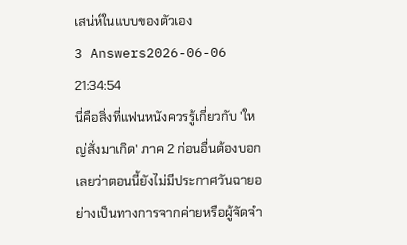เสน่ห์ในแบบของตัวเอง
3 Answers2026-06-06 21:34:54
นี่คือสิ่งที่แฟนหนังควรรู้เกี่ยวกับ 'ใหญ่สั่งมาเกิด' ภาค 2 ก่อนอื่นต้องบอกเลยว่าตอนนี้ยังไม่มีประกาศวันฉายอย่างเป็นทางการจากค่ายหรือผู้จัดจำ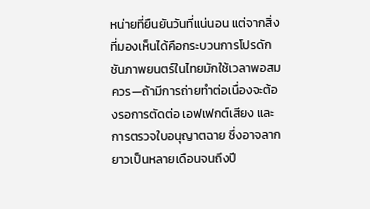หน่ายที่ยืนยันวันที่แน่นอน แต่จากสิ่งที่มองเห็นได้คือกระบวนการโปรดักชันภาพยนตร์ในไทยมักใช้เวลาพอสมควร—ถ้ามีการถ่ายทำต่อเนื่องจะต้องรอการตัดต่อ เอฟเฟกต์เสียง และการตรวจใบอนุญาตฉาย ซึ่งอาจลากยาวเป็นหลายเดือนจนถึงปี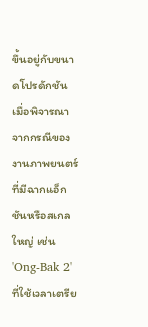ขึ้นอยู่กับขนาดโปรดักชัน
เมื่อพิจารณาจากกรณีของงานภาพยนตร์ที่มีฉากแอ็กชันหรือสเกลใหญ่ เช่น 'Ong-Bak 2' ที่ใช้เวลาเตรีย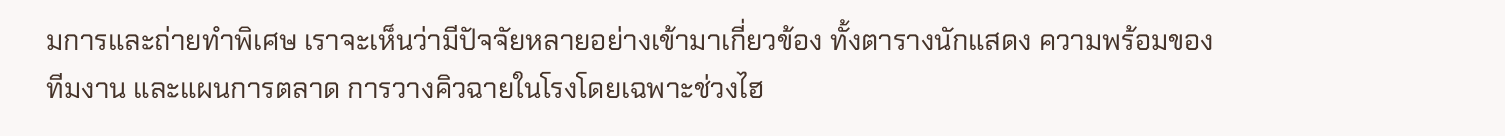มการและถ่ายทำพิเศษ เราจะเห็นว่ามีปัจจัยหลายอย่างเข้ามาเกี่ยวข้อง ทั้งตารางนักแสดง ความพร้อมของทีมงาน และแผนการตลาด การวางคิวฉายในโรงโดยเฉพาะช่วงไฮ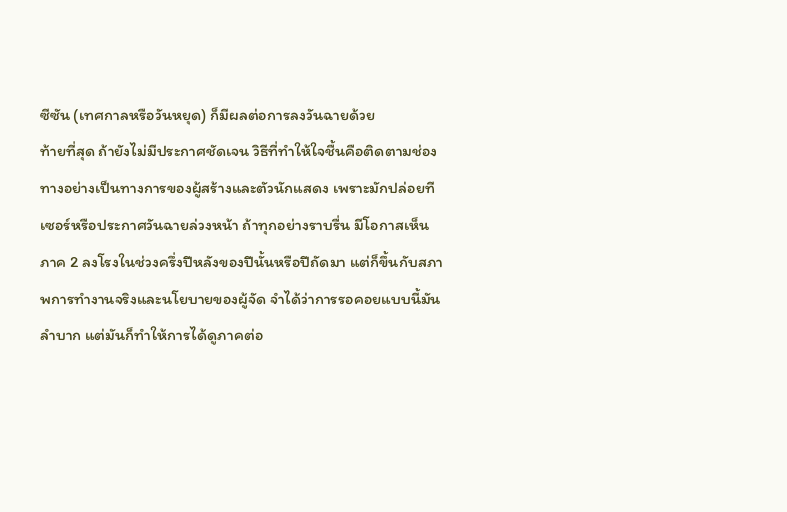ซีซัน (เทศกาลหรือวันหยุด) ก็มีผลต่อการลงวันฉายด้วย
ท้ายที่สุด ถ้ายังไม่มีประกาศชัดเจน วิธีที่ทำให้ใจชื้นคือติดตามช่องทางอย่างเป็นทางการของผู้สร้างและตัวนักแสดง เพราะมักปล่อยทีเซอร์หรือประกาศวันฉายล่วงหน้า ถ้าทุกอย่างราบรื่น มีโอกาสเห็นภาค 2 ลงโรงในช่วงครึ่งปีหลังของปีนั้นหรือปีถัดมา แต่ก็ขึ้นกับสภาพการทำงานจริงและนโยบายของผู้จัด จำได้ว่าการรอคอยแบบนี้มันลำบาก แต่มันก็ทำให้การได้ดูภาคต่อ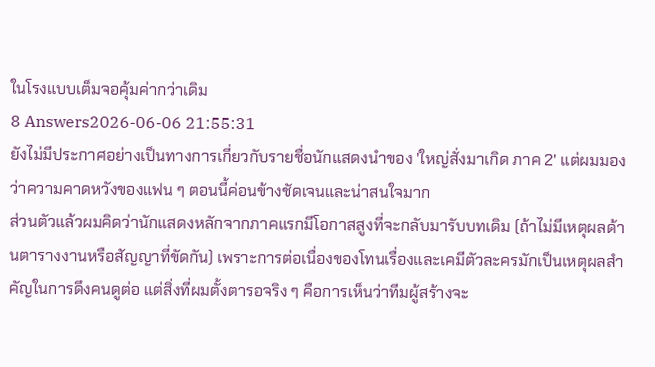ในโรงแบบเต็มจอคุ้มค่ากว่าเดิม
8 Answers2026-06-06 21:55:31
ยังไม่มีประกาศอย่างเป็นทางการเกี่ยวกับรายชื่อนักแสดงนำของ 'ใหญ่สั่งมาเกิด ภาค 2' แต่ผมมองว่าความคาดหวังของแฟน ๆ ตอนนี้ค่อนข้างชัดเจนและน่าสนใจมาก
ส่วนตัวแล้วผมคิดว่านักแสดงหลักจากภาคแรกมีโอกาสสูงที่จะกลับมารับบทเดิม (ถ้าไม่มีเหตุผลด้านตารางงานหรือสัญญาที่ขัดกัน) เพราะการต่อเนื่องของโทนเรื่องและเคมีตัวละครมักเป็นเหตุผลสำคัญในการดึงคนดูต่อ แต่สิ่งที่ผมตั้งตารอจริง ๆ คือการเห็นว่าทีมผู้สร้างจะ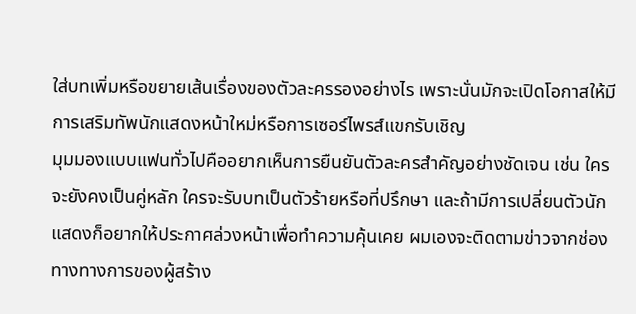ใส่บทเพิ่มหรือขยายเส้นเรื่องของตัวละครรองอย่างไร เพราะนั่นมักจะเปิดโอกาสให้มีการเสริมทัพนักแสดงหน้าใหม่หรือการเซอร์ไพรส์แขกรับเชิญ
มุมมองแบบแฟนทั่วไปคืออยากเห็นการยืนยันตัวละครสำคัญอย่างชัดเจน เช่น ใครจะยังคงเป็นคู่หลัก ใครจะรับบทเป็นตัวร้ายหรือที่ปรึกษา และถ้ามีการเปลี่ยนตัวนักแสดงก็อยากให้ประกาศล่วงหน้าเพื่อทำความคุ้นเคย ผมเองจะติดตามข่าวจากช่องทางทางการของผู้สร้าง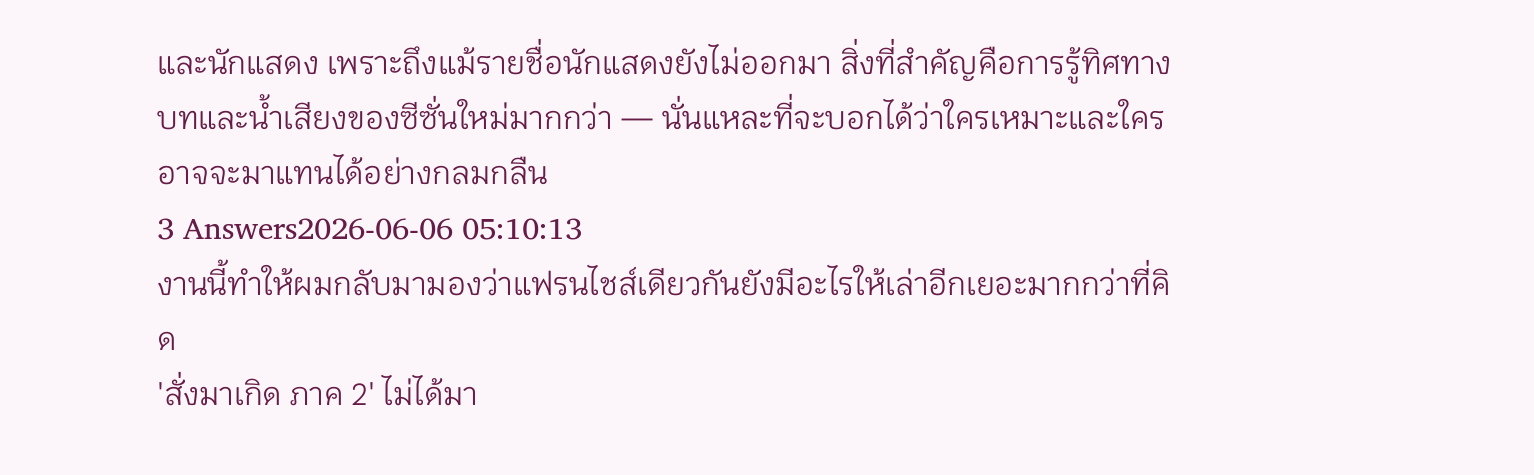และนักแสดง เพราะถึงแม้รายชื่อนักแสดงยังไม่ออกมา สิ่งที่สำคัญคือการรู้ทิศทางบทและน้ำเสียงของซีซั่นใหม่มากกว่า — นั่นแหละที่จะบอกได้ว่าใครเหมาะและใครอาจจะมาแทนได้อย่างกลมกลืน
3 Answers2026-06-06 05:10:13
งานนี้ทำให้ผมกลับมามองว่าแฟรนไชส์เดียวกันยังมีอะไรให้เล่าอีกเยอะมากกว่าที่คิด
'สั่งมาเกิด ภาค 2' ไม่ได้มา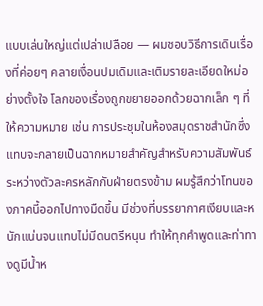แบบเล่นใหญ่แต่เปล่าเปลือย — ผมชอบวิธีการเดินเรื่องที่ค่อยๆ คลายเงื่อนปมเดิมและเติมรายละเอียดใหม่อย่างตั้งใจ โลกของเรื่องถูกขยายออกด้วยฉากเล็ก ๆ ที่ให้ความหมาย เช่น การประชุมในห้องสมุดราชสำนักซึ่งแทบจะกลายเป็นฉากหมายสำคัญสำหรับความสัมพันธ์ระหว่างตัวละครหลักกับฝ่ายตรงข้าม ผมรู้สึกว่าโทนของภาคนี้ออกไปทางมืดขึ้น มีช่วงที่บรรยากาศเงียบและหนักแน่นจนแทบไม่มีดนตรีหนุน ทำให้ทุกคำพูดและท่าทางดูมีน้ำห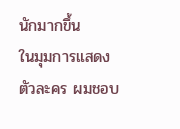นักมากขึ้น
ในมุมการแสดงตัวละคร ผมชอบ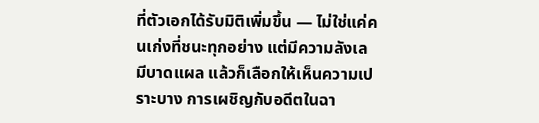ที่ตัวเอกได้รับมิติเพิ่มขึ้น — ไม่ใช่แค่คนเก่งที่ชนะทุกอย่าง แต่มีความลังเล มีบาดแผล แล้วก็เลือกให้เห็นความเปราะบาง การเผชิญกับอดีตในฉา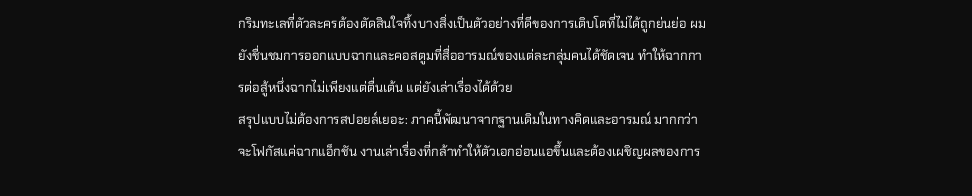กริมทะเลที่ตัวละครต้องตัดสินใจทิ้งบางสิ่งเป็นตัวอย่างที่ดีของการเติบโตที่ไม่ได้ถูกย่นย่อ ผมยังชื่นชมการออกแบบฉากและคอสตูมที่สื่ออารมณ์ของแต่ละกลุ่มคนได้ชัดเจน ทำให้ฉากการต่อสู้หนึ่งฉากไม่เพียงแต่ตื่นเต้น แต่ยังเล่าเรื่องได้ด้วย
สรุปแบบไม่ต้องการสปอยล์เยอะ: ภาคนี้พัฒนาจากฐานเดิมในทางคิดและอารมณ์ มากกว่าจะโฟกัสแค่ฉากแอ็กชัน งานเล่าเรื่องที่กล้าทำให้ตัวเอกอ่อนแอขึ้นและต้องเผชิญผลของการ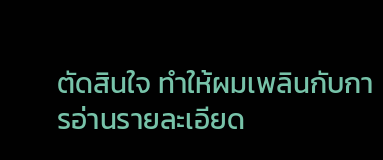ตัดสินใจ ทำให้ผมเพลินกับการอ่านรายละเอียด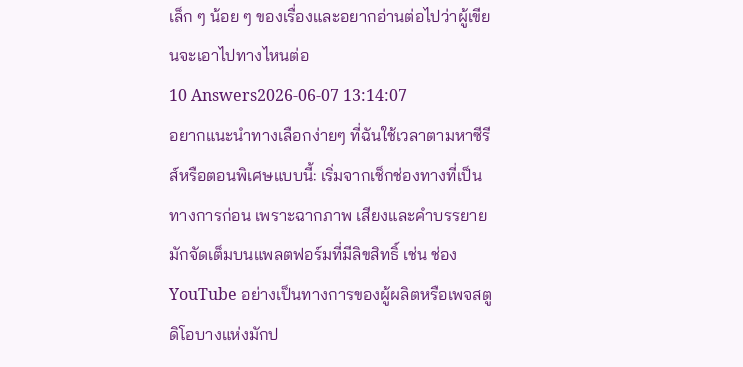เล็ก ๆ น้อย ๆ ของเรื่องและอยากอ่านต่อไปว่าผู้เขียนจะเอาไปทางไหนต่อ
10 Answers2026-06-07 13:14:07
อยากแนะนำทางเลือกง่ายๆ ที่ฉันใช้เวลาตามหาซีรีส์หรือตอนพิเศษแบบนี้: เริ่มจากเช็กช่องทางที่เป็นทางการก่อน เพราะฉากภาพ เสียงและคำบรรยายมักจัดเต็มบนแพลตฟอร์มที่มีลิขสิทธิ์ เช่น ช่อง YouTube อย่างเป็นทางการของผู้ผลิตหรือเพจสตูดิโอบางแห่งมักป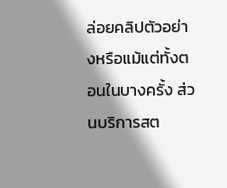ล่อยคลิปตัวอย่างหรือแม้แต่ทั้งตอนในบางครั้ง ส่วนบริการสต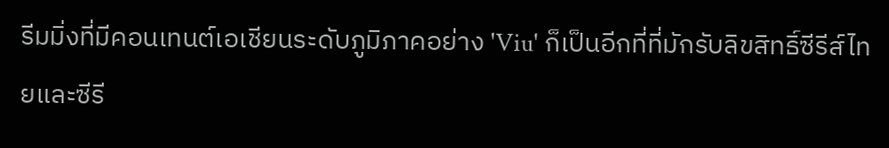รีมมิ่งที่มีคอนเทนต์เอเชียนระดับภูมิภาคอย่าง 'Viu' ก็เป็นอีกที่ที่มักรับลิขสิทธิ์ซีรีส์ไทยและซีรี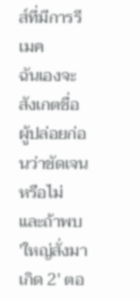ส์ที่มีการรีเมค
ฉันเองจะสังเกตชื่อผู้ปล่อยก่อนว่าชัดเจนหรือไม่ และถ้าพบ 'ใหญ่สั่งมาเกิด 2' ตอ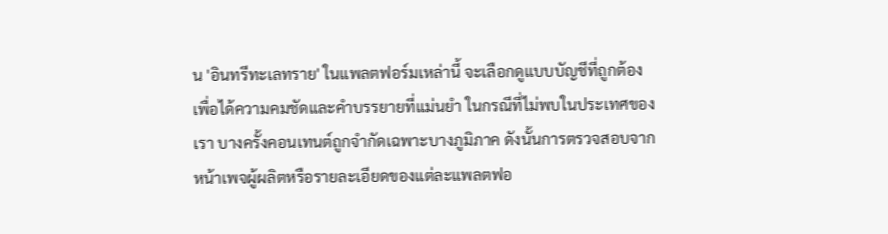น 'อินทรีทะเลทราย' ในแพลตฟอร์มเหล่านี้ จะเลือกดูแบบบัญชีที่ถูกต้องเพื่อได้ความคมชัดและคำบรรยายที่แม่นยำ ในกรณีที่ไม่พบในประเทศของเรา บางครั้งคอนเทนต์ถูกจำกัดเฉพาะบางภูมิภาค ดังนั้นการตรวจสอบจากหน้าเพจผู้ผลิตหรือรายละเอียดของแต่ละแพลตฟอ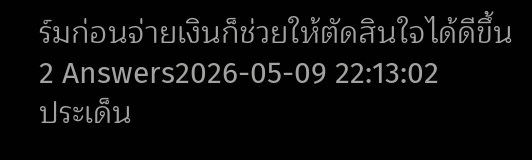ร์มก่อนจ่ายเงินก็ช่วยให้ตัดสินใจได้ดีขึ้น
2 Answers2026-05-09 22:13:02
ประเด็น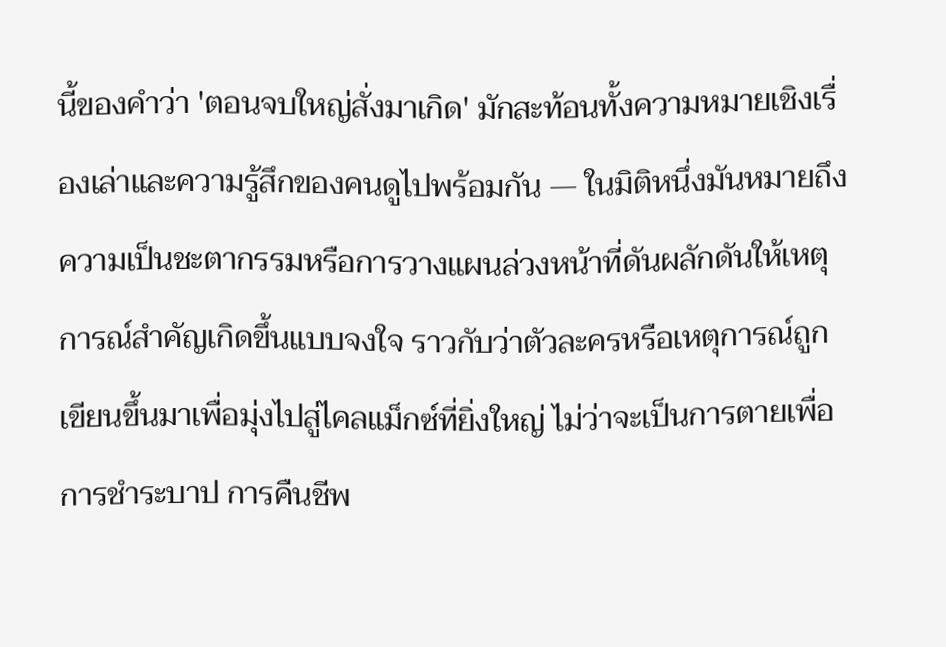นี้ของคำว่า 'ตอนจบใหญ่สั่งมาเกิด' มักสะท้อนทั้งความหมายเชิงเรื่องเล่าและความรู้สึกของคนดูไปพร้อมกัน — ในมิติหนึ่งมันหมายถึงความเป็นชะตากรรมหรือการวางแผนล่วงหน้าที่ดันผลักดันให้เหตุการณ์สำคัญเกิดขึ้นแบบจงใจ ราวกับว่าตัวละครหรือเหตุการณ์ถูกเขียนขึ้นมาเพื่อมุ่งไปสู่ไคลแม็กซ์ที่ยิ่งใหญ่ ไม่ว่าจะเป็นการตายเพื่อการชำระบาป การคืนชีพ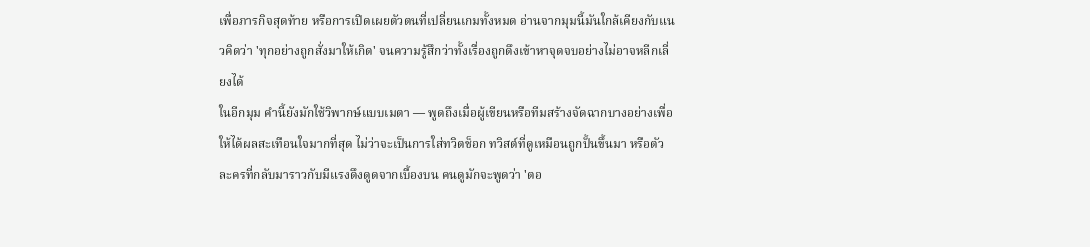เพื่อภารกิจสุดท้าย หรือการเปิดเผยตัวตนที่เปลี่ยนเกมทั้งหมด อ่านจากมุมนี้มันใกล้เคียงกับแนวคิดว่า 'ทุกอย่างถูกสั่งมาให้เกิด' จนความรู้สึกว่าทั้งเรื่องถูกดึงเข้าหาจุดจบอย่างไม่อาจหลีกเลี่ยงได้
ในอีกมุม คำนี้ยังมักใช้วิพากษ์แบบเมตา — พูดถึงเมื่อผู้เขียนหรือทีมสร้างจัดฉากบางอย่างเพื่อให้ได้ผลสะเทือนใจมากที่สุด ไม่ว่าจะเป็นการใส่ทวิตช็อก ทวิสต์ที่ดูเหมือนถูกปั้นขึ้นมา หรือตัวละครที่กลับมาราวกับมีแรงดึงดูดจากเบื้องบน คนดูมักจะพูดว่า 'ตอ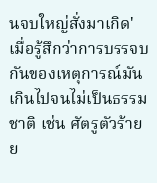นจบใหญ่สั่งมาเกิด' เมื่อรู้สึกว่าการบรรจบกันของเหตุการณ์มันเกินไปจนไม่เป็นธรรมชาติ เช่น ศัตรูตัวร้ายย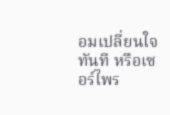อมเปลี่ยนใจทันที หรือเซอร์ไพร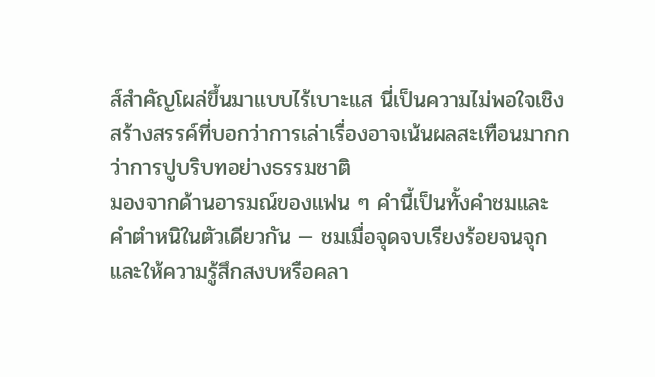ส์สำคัญโผล่ขึ้นมาแบบไร้เบาะแส นี่เป็นความไม่พอใจเชิงสร้างสรรค์ที่บอกว่าการเล่าเรื่องอาจเน้นผลสะเทือนมากกว่าการปูบริบทอย่างธรรมชาติ
มองจากด้านอารมณ์ของแฟน ๆ คำนี้เป็นทั้งคำชมและคำตำหนิในตัวเดียวกัน — ชมเมื่อจุดจบเรียงร้อยจนจุกและให้ความรู้สึกสงบหรือคลา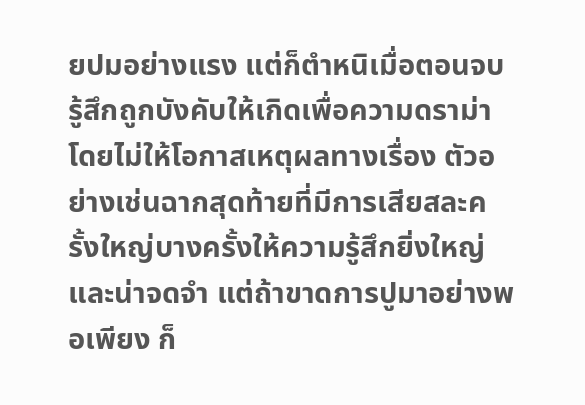ยปมอย่างแรง แต่ก็ตำหนิเมื่อตอนจบรู้สึกถูกบังคับให้เกิดเพื่อความดราม่าโดยไม่ให้โอกาสเหตุผลทางเรื่อง ตัวอย่างเช่นฉากสุดท้ายที่มีการเสียสละครั้งใหญ่บางครั้งให้ความรู้สึกยิ่งใหญ่และน่าจดจำ แต่ถ้าขาดการปูมาอย่างพอเพียง ก็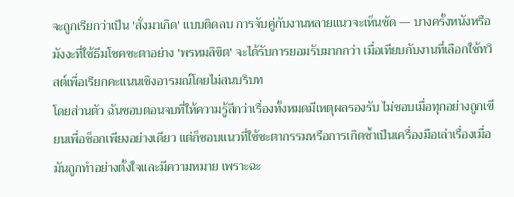จะถูกเรียกว่าเป็น 'สั่งมาเกิด' แบบติดลบ การจับคู่กับงานหลายแนวจะเห็นชัด — บางครั้งหนังหรือมังงะที่ใช้ธีมโชคชะตาอย่าง 'พรหมลิขิต' จะได้รับการยอมรับมากกว่า เมื่อเทียบกับงานที่เลือกใช้ทวิสต์เพื่อเรียกคะแนนเชิงอารมณ์โดยไม่สนบริบท
โดยส่วนตัว ฉันชอบตอนจบที่ให้ความรู้สึกว่าเรื่องทั้งหมดมีเหตุผลรองรับ ไม่ชอบเมื่อทุกอย่างถูกเขียนเพื่อช็อกเพียงอย่างเดียว แต่ก็ชอบแนวที่ใช้ชะตากรรมหรือการเกิดซ้ำเป็นเครื่องมือเล่าเรื่องเมื่อมันถูกทำอย่างตั้งใจและมีความหมาย เพราะฉะ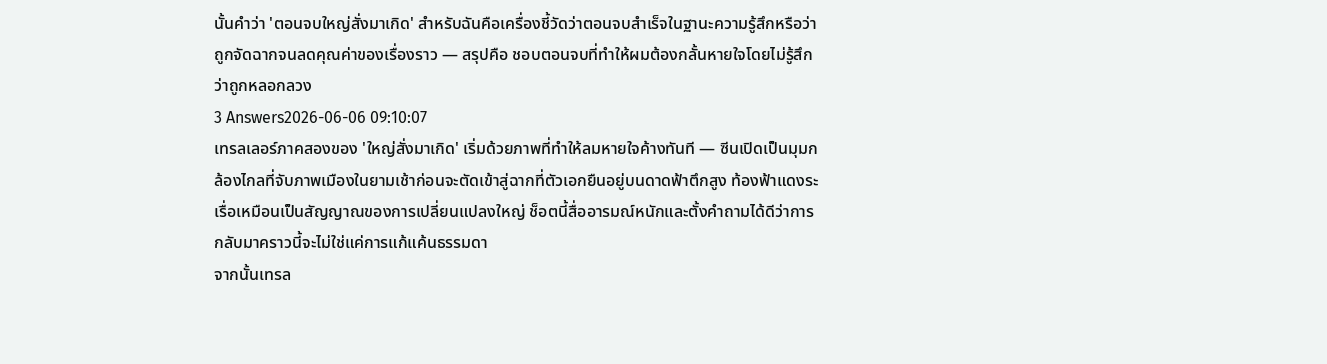นั้นคำว่า 'ตอนจบใหญ่สั่งมาเกิด' สำหรับฉันคือเครื่องชี้วัดว่าตอนจบสำเร็จในฐานะความรู้สึกหรือว่าถูกจัดฉากจนลดคุณค่าของเรื่องราว — สรุปคือ ชอบตอนจบที่ทำให้ผมต้องกลั้นหายใจโดยไม่รู้สึกว่าถูกหลอกลวง
3 Answers2026-06-06 09:10:07
เทรลเลอร์ภาคสองของ 'ใหญ่สั่งมาเกิด' เริ่มด้วยภาพที่ทำให้ลมหายใจค้างทันที — ซีนเปิดเป็นมุมกล้องไกลที่จับภาพเมืองในยามเช้าก่อนจะตัดเข้าสู่ฉากที่ตัวเอกยืนอยู่บนดาดฟ้าตึกสูง ท้องฟ้าแดงระเรื่อเหมือนเป็นสัญญาณของการเปลี่ยนแปลงใหญ่ ช็อตนี้สื่ออารมณ์หนักและตั้งคำถามได้ดีว่าการกลับมาคราวนี้จะไม่ใช่แค่การแก้แค้นธรรมดา
จากนั้นเทรล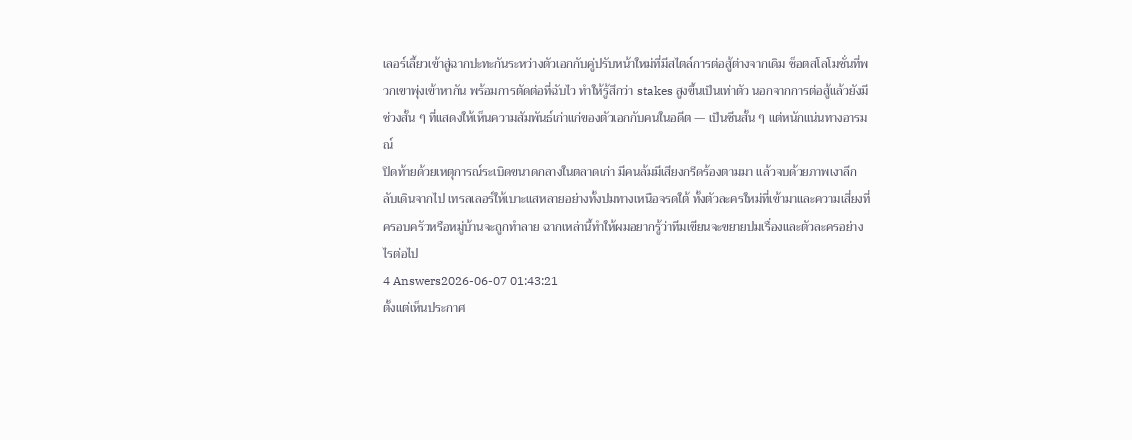เลอร์เลี้ยวเข้าสู่ฉากปะทะกันระหว่างตัวเอกกับคู่ปรับหน้าใหม่ที่มีสไตล์การต่อสู้ต่างจากเดิม ช็อตสโลโมชั่นที่พวกเขาพุ่งเข้าหากัน พร้อมการตัดต่อที่ฉับไว ทำให้รู้สึกว่า stakes สูงขึ้นเป็นเท่าตัว นอกจากการต่อสู้แล้วยังมีช่วงสั้น ๆ ที่แสดงให้เห็นความสัมพันธ์เก่าแก่ของตัวเอกกับคนในอดีต — เป็นซีนสั้น ๆ แต่หนักแน่นทางอารมณ์
ปิดท้ายด้วยเหตุการณ์ระเบิดขนาดกลางในตลาดเก่า มีคนล้มมีเสียงกรีดร้องตามมา แล้วจบด้วยภาพเงาลึกลับเดินจากไป เทรลเลอร์ให้เบาะแสหลายอย่างทั้งปมทางเหนือจรดใต้ ทั้งตัวละครใหม่ที่เข้ามาและความเสี่ยงที่ครอบครัวหรือหมู่บ้านจะถูกทำลาย ฉากเหล่านี้ทำให้ผมอยากรู้ว่าทีมเขียนจะขยายปมเรื่องและตัวละครอย่างไรต่อไป
4 Answers2026-06-07 01:43:21
ตั้งแต่เห็นประกาศ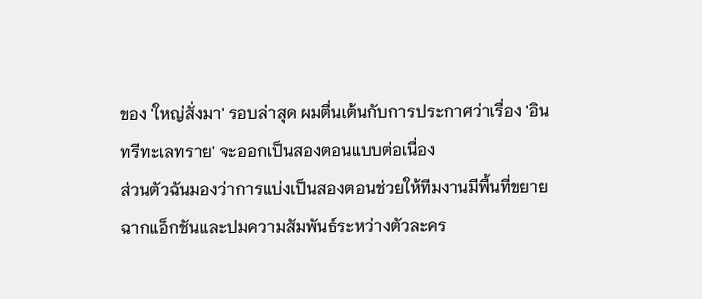ของ 'ใหญ่สั่งมา' รอบล่าสุด ผมตื่นเต้นกับการประกาศว่าเรื่อง 'อินทรีทะเลทราย' จะออกเป็นสองตอนแบบต่อเนื่อง
ส่วนตัวฉันมองว่าการแบ่งเป็นสองตอนช่วยให้ทีมงานมีพื้นที่ขยายฉากแอ็กชันและปมความสัมพันธ์ระหว่างตัวละคร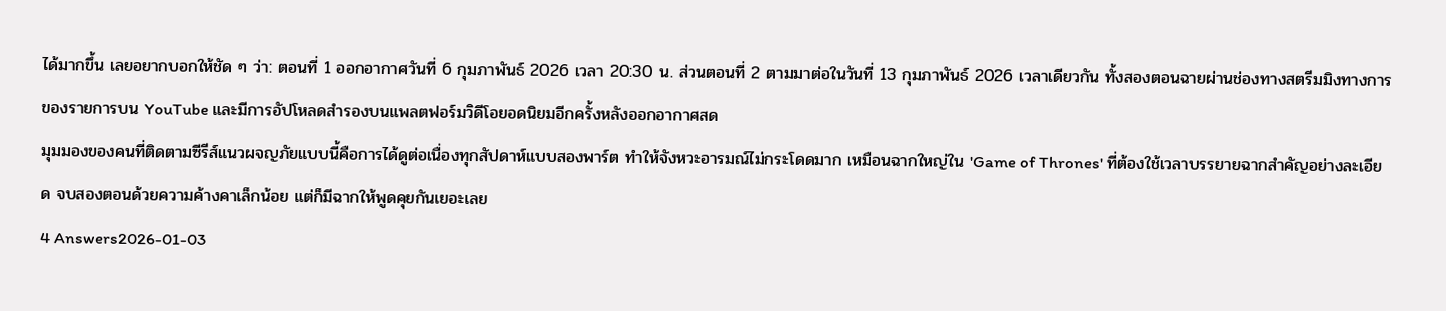ได้มากขึ้น เลยอยากบอกให้ชัด ๆ ว่า: ตอนที่ 1 ออกอากาศวันที่ 6 กุมภาพันธ์ 2026 เวลา 20:30 น. ส่วนตอนที่ 2 ตามมาต่อในวันที่ 13 กุมภาพันธ์ 2026 เวลาเดียวกัน ทั้งสองตอนฉายผ่านช่องทางสตรีมมิงทางการของรายการบน YouTube และมีการอัปโหลดสำรองบนแพลตฟอร์มวิดีโอยอดนิยมอีกครั้งหลังออกอากาศสด
มุมมองของคนที่ติดตามซีรีส์แนวผจญภัยแบบนี้คือการได้ดูต่อเนื่องทุกสัปดาห์แบบสองพาร์ต ทำให้จังหวะอารมณ์ไม่กระโดดมาก เหมือนฉากใหญ่ใน 'Game of Thrones' ที่ต้องใช้เวลาบรรยายฉากสำคัญอย่างละเอียด จบสองตอนด้วยความค้างคาเล็กน้อย แต่ก็มีฉากให้พูดคุยกันเยอะเลย
4 Answers2026-01-03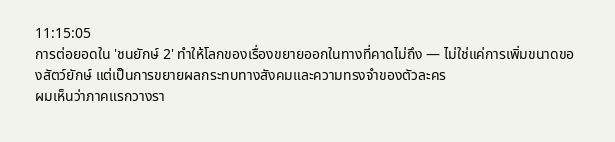11:15:05
การต่อยอดใน 'ชนยักษ์ 2' ทำให้โลกของเรื่องขยายออกในทางที่คาดไม่ถึง — ไม่ใช่แค่การเพิ่มขนาดของสัตว์ยักษ์ แต่เป็นการขยายผลกระทบทางสังคมและความทรงจำของตัวละคร
ผมเห็นว่าภาคแรกวางรา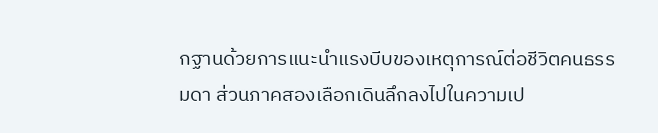กฐานด้วยการแนะนำแรงบีบของเหตุการณ์ต่อชีวิตคนธรรมดา ส่วนภาคสองเลือกเดินลึกลงไปในความเป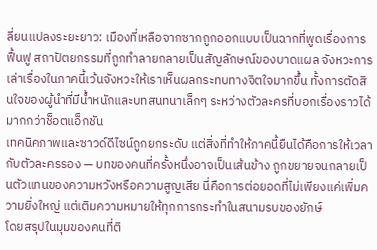ลี่ยนแปลงระยะยาว: เมืองที่เหลือจากซากถูกออกแบบเป็นฉากที่พูดเรื่องการฟื้นฟู สถาปัตยกรรมที่ถูกทำลายกลายเป็นสัญลักษณ์ของบาดแผล จังหวะการเล่าเรื่องในภาคนี้เว้นจังหวะให้เราเห็นผลกระทบทางจิตใจมากขึ้น ทั้งการตัดสินใจของผู้นำที่มีน้ำหนักและบทสนทนาเล็กๆ ระหว่างตัวละครที่บอกเรื่องราวได้มากกว่าช็อตแอ็กชัน
เทคนิคภาพและซาวด์ดีไซน์ถูกยกระดับ แต่สิ่งที่ทำให้ภาคนี้ยืนได้คือการให้เวลากับตัวละครรอง — บทของคนที่ครั้งหนึ่งอาจเป็นเส้นข้าง ถูกขยายจนกลายเป็นตัวแทนของความหวังหรือความสูญเสีย นี่คือการต่อยอดที่ไม่เพียงแค่เพิ่มความยิ่งใหญ่ แต่เติมความหมายให้ทุกการกระทำในสนามรบของยักษ์
โดยสรุปในมุมของคนที่ติ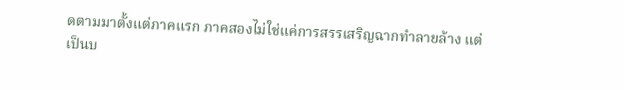ดตามมาตั้งแต่ภาคแรก ภาคสองไม่ใช่แค่การสรรเสริญฉากทำลายล้าง แต่เป็นบ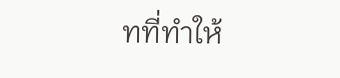ทที่ทำให้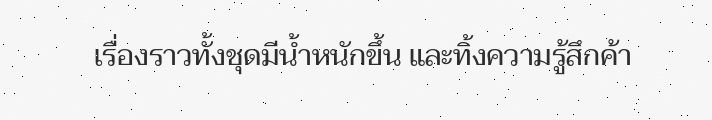เรื่องราวทั้งชุดมีน้ำหนักขึ้น และทิ้งความรู้สึกค้า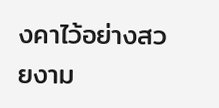งคาไว้อย่างสวยงาม